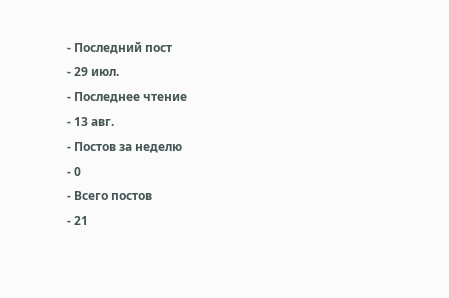- Последний пост
- 29 июл.
- Последнее чтение
- 13 авг.
- Постов за неделю
- 0
- Всего постов
- 21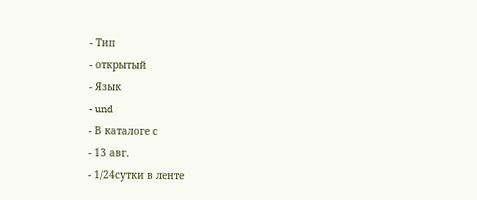- Тип
- открытый
- Язык
- und
- В каталоге с
- 13 авг.
- 1/24сутки в ленте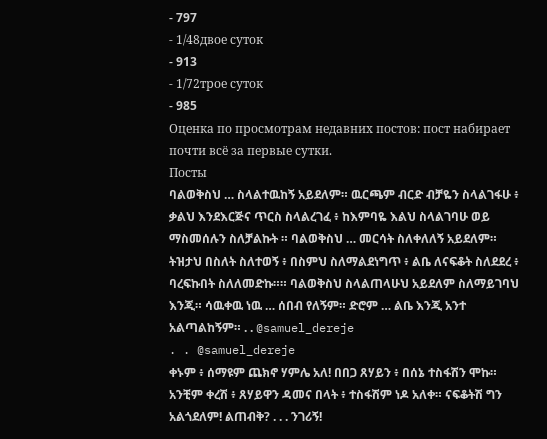- 797
- 1/48двое суток
- 913
- 1/72трое суток
- 985
Оценка по просмотрам недавних постов: пост набирает почти всё за первые сутки.
Посты
ባልወቅስህ … ስላልተዉከኝ አይደለም። ዉርጫም ብርድ ብቻዬን ስላልገፋሁ ፥ ቃልህ እንደእርጅና ጥርስ ስላልረገፈ ፥ ከእምባዬ እልህ ስላልገባሁ ወይ ማስመሰሉን ስለቻልኩት ። ባልወቅስህ … መርሳት ስለቀለለኝ አይደለም። ትዝታህ በስለት ስለተወኝ ፥ በስምህ ስለማልደነግጥ ፥ ልቤ ለናፍቆት ስለደደረ ፥ ባረፍኩበት ስለለመድኩ።። ባልወቅስህ ስላልጠላሁህ አይደለም ስለማይገባህ እንጂ። ሳዉቀዉ ነዉ … ሰበብ የለኝም። ድሮም … ልቤ እንጂ አንተ አልጣልከኝም። . . @samuel_dereje
. . @samuel_dereje
ቀኑም ፥ ሰማዩም ጨክኖ ሃምሌ አለ! በበጋ ጸሃይን ፥ በሰኔ ተስፋሽን ሞኩ። አንቺም ቀረሽ ፥ ጸሃይዋን ዳመና በላት ፥ ተስፋሽም ነዶ አለቀ። ናፍቆትሽ ግን አልጎደለም! ልጠብቅ? . . . ንገሪኝ!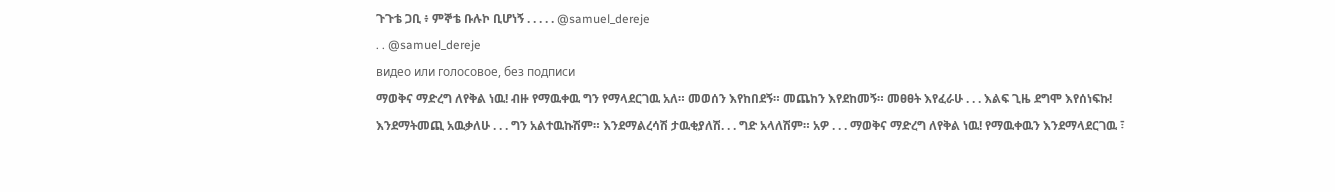ጉጉቴ ጋቢ ፥ ምኞቴ ቡሉኮ ቢሆነኝ . . . . . @samuel_dereje
. . @samuel_dereje
видео или голосовое, без подписи
ማወቅና ማድረግ ለየቅል ነዉ! ብዙ የማዉቀዉ ግን የማላደርገዉ አለ። መወሰን እየከበደኝ። መጨከን እየደከመኝ። መፀፀት እየፈራሁ . . . እልፍ ጊዜ ደግሞ እየሰነፍኩ! እንደማትመጪ አዉቃለሁ . . . ግን አልተዉኩሽም። እንደማልረሳሽ ታዉቂያለሽ. . . ግድ አላለሽም። አዎ . . . ማወቅና ማድረግ ለየቅል ነዉ! የማዉቀዉን እንደማላደርገዉ ፣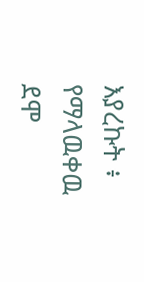እያረኩት ፥ የማላዉቀዉ ደሞ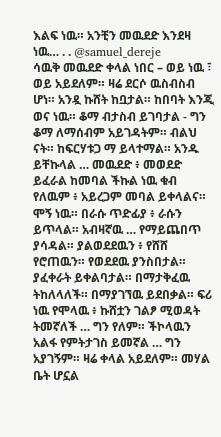እልፍ ነዉ። አንቺን መዉደድ እንደዛ ነዉ… . . @samuel_dereje
ሳዉቅ መዉደድ ቀላል ነበር – ወይ ነዉ ፣ ወይ አይደለም። ዛሬ ደርሶ ዉስብስብ ሆነ። አንዷ ኩሸት ከቧታል። ከበባት እንጂ ወና ነዉ። ቆማ ብታስብ ይገባታል - ግን ቆማ ለማሰብም አይገዳትም። ብልህ ናት። ከፍርሃቱጋ ማ ይላተማል። አንዱ ይቸኩላል … መዉደድ ፥ መወደድ ይፈራል ከመባል ችኩል ነዉ ቁብ የለዉም ፥ አይረጋም መባል ይቀላልና። ሞኝ ነዉ። በራሱ ጥድፊያ ፥ ራሱን ይጥላል። አብዛኛዉ … የማይጨበጥ ያሳዳል። ያልወደደዉን ፥ የሸሸ የሮጠዉን። የወደደዉ ያንስበታል። ያፈቀራት ይቀልባታል። በማታቅፈዉ ትከለላለች። በማያገኘዉ ይደበቃል። ፍሪ ነዉ የሞላዉ ፥ ኩሸቷን ገልፆ ሚወዳት ትመኛለች … ግን የለም። ችኮላዉን አልፋ የምትታገስ ይመኛል … ግን አያገኝም። ዛሬ ቀላል አይደለም። መሃል ቤት ሆኗል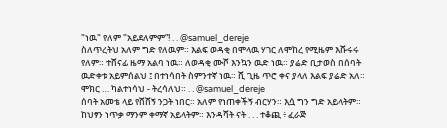"ነዉ" የለም "አይደለምም”! . . @samuel_dereje
ስለጥረትህ አለም ግድ የለዉም። እልፍ ወዳቂ በሞላዉ ሃገር ለሞከረ የሚዜም እሹሩሩ የለም። ተሸናፊ ዜማ አልባ ነዉ። ለወዳቂ ሙሾ እንኳን ዉድ ነዉ። ያሬድ ቢታወስ በሰባት ዉድቀቱ አይምሰልህ ፤ በተነሳበት ስምንተኛ ነዉ። ሺ ጊዜ ጥሮ ቀና ያላለ እልፍ ያሬድ አለ። ሞክር … ካልተነሳህ - ትረሳለህ። . . @samuel_dereje
ሰባት አመቴ ላይ የሸሸኝ ንጋት ነበር። አለም የነጠቀችኝ ብርሃን። እሷ ግን ግድ አይላትም። ከህፃን ነጥቃ ማንም ቀማኛ አይላትም። እንዳሻት ናት . . . ተቆጪ ፥ ፈራጅ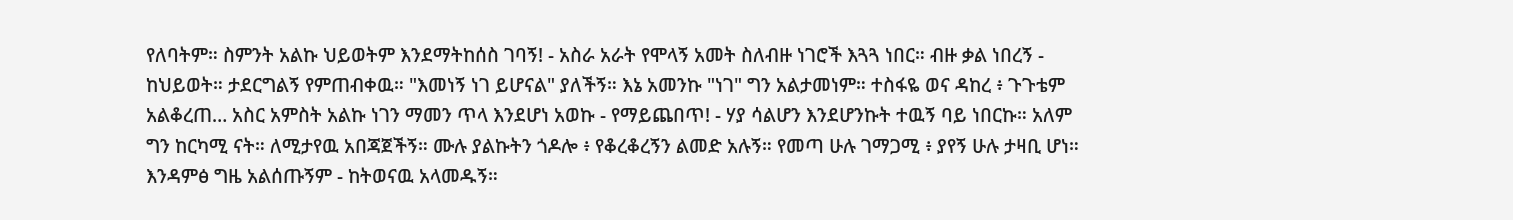የለባትም። ስምንት አልኩ ህይወትም እንደማትከሰስ ገባኝ! - አስራ አራት የሞላኝ አመት ስለብዙ ነገሮች እጓጓ ነበር። ብዙ ቃል ነበረኝ - ከህይወት። ታደርግልኝ የምጠብቀዉ። "እመነኝ ነገ ይሆናል" ያለችኝ። እኔ አመንኩ "ነገ" ግን አልታመነም። ተስፋዬ ወና ዳከረ ፥ ጉጉቴም አልቆረጠ… አስር አምስት አልኩ ነገን ማመን ጥላ እንደሆነ አወኩ - የማይጨበጥ! - ሃያ ሳልሆን እንደሆንኩት ተዉኝ ባይ ነበርኩ። አለም ግን ከርካሚ ናት። ለሚታየዉ አበጃጀችኝ። ሙሉ ያልኩትን ጎዶሎ ፥ የቆረቆረኝን ልመድ አሉኝ። የመጣ ሁሉ ገማጋሚ ፥ ያየኝ ሁሉ ታዛቢ ሆነ። እንዳምፅ ግዜ አልሰጡኝም - ከትወናዉ አላመዱኝ።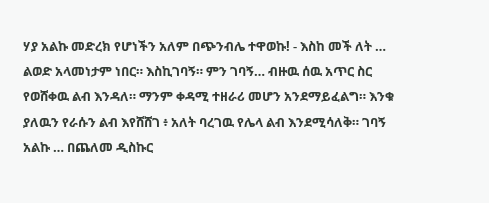ሃያ አልኩ መድረክ የሆነችን አለም በጭንብሌ ተዋወኩ! - እስከ መች ለት … ልወድ አላመነታም ነበር። እስኪገባኝ። ምን ገባኝ… ብዙዉ ሰዉ አጥር ስር የወሸቀዉ ልብ እንዳለ። ማንም ቀዳሚ ተዘራሪ መሆን አንደማይፈልግ። እንቁ ያለዉን የራሱን ልብ እየሸሸገ ፥ አለት ባረገዉ የሌላ ልብ እንደሚሳለቅ። ገባኝ አልኩ … በጨለመ ዲስኩር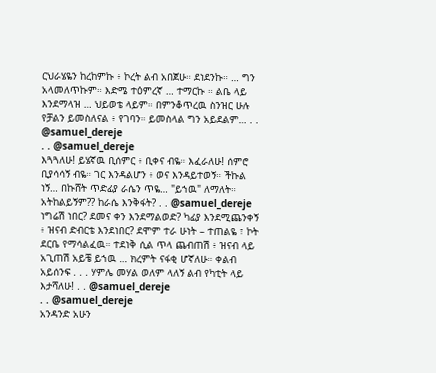ርህራሄዬን ከረከምኩ ፥ ኮረት ልብ አበጀሁ። ደነደንኩ። … ግን አላመለጥኩም። እድሜ ተዕምረኛ … ተማርኩ ። ልቤ ላይ እንደማላዝ … ህይወቴ ላይም። በምንቆጥረዉ ስንዝር ሁሉ የቻልን ይመስለናል ፥ የገባን። ይመስላል ግን አይደልም… . . @samuel_dereje
. . @samuel_dereje
እጓጓለሁ! ይሄኛዉ ቢሰምር ፥ ቢቀና ብዬ። እፈራለሁ! ሰምሮ ቢያሳሳኝ ብዬ። ገር እንዳልሆን ፥ ወና እንዳይተወኝ። ችኩል ነኝ… በኩሸት ጥድፊያ ራሴን ጥዬ… "ይኀዉ" ለማለት። አትከልይኝም?? ከራሴ እንቅፋት? . . @samuel_dereje
ነግሬሽ ነበር? ደመና ቀን እንደማልወድ? ካፊያ እንደሚጨንቀኝ ፥ ዝናብ ድብርቴ እንደነበር? ደሞም ተራ ሁነት – ተጠልዬ ፣ ኮት ደርቤ የማሳልፈዉ። ተደነቅ ሲል ጥላ ጨብጠሽ ፥ ዝናብ ላይ አጊጠሽ አይቼ ይኀዉ … ክረምት ናፋቂ ሆኛለሁ። ቀልብ አይሰንፍ . . . ሃምሌ መሃል ወለም ላለኝ ልብ የካቲት ላይ እታሻለሁ! . . @samuel_dereje
. . @samuel_dereje
አንዳንድ አሁን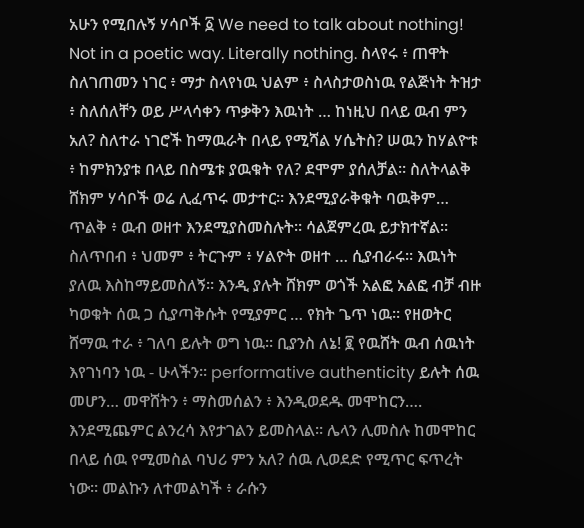አሁን የሚበሉኝ ሃሳቦች ፩ We need to talk about nothing! Not in a poetic way. Literally nothing. ስላየሩ ፥ ጠዋት ስለገጠመን ነገር ፥ ማታ ስላየነዉ ህልም ፥ ስላስታወስነዉ የልጅነት ትዝታ ፥ ስለሰለቸን ወይ ሥላሳቀን ጥቃቅን እዉነት … ከነዚህ በላይ ዉብ ምን አለ? ስለተራ ነገሮች ከማዉራት በላይ የሚሻል ሃሴትስ? ሠዉን ከሃልዮቱ ፥ ከምክንያቱ በላይ በስሜቱ ያዉቁት የለ? ደሞም ያሰለቻል። ስለትላልቅ ሸክም ሃሳቦች ወሬ ሊፈጥሩ መታተር። እንደሚያራቅቁት ባዉቅም… ጥልቅ ፥ ዉብ ወዘተ እንደሚያስመስሉት። ሳልጀምረዉ ይታክተኛል። ስለጥበብ ፥ ህመም ፥ ትርጉም ፥ ሃልዮት ወዘተ … ሲያብራሩ። እዉነት ያለዉ እስከማይመስለኝ። እንዲ ያሉት ሸክም ወጎች አልፎ አልፎ ብቻ ብዙ ካወቁት ሰዉ ጋ ሲያጣቅሱት የሚያምር … የክት ጌጥ ነዉ። የዘወትር ሸማዉ ተራ ፥ ገለባ ይሉት ወግ ነዉ። ቢያንስ ለኔ! ፪ የዉሸት ዉብ ሰዉነት እየገነባን ነዉ - ሁላችን። performative authenticity ይሉት ሰዉ መሆን… መዋሸትን ፥ ማስመሰልን ፥ እንዲወደዱ መሞከርን…. እንደሚጨምር ልንረሳ እየታገልን ይመስላል። ሌላን ሊመስሉ ከመሞከር በላይ ሰዉ የሚመስል ባህሪ ምን አለ? ሰዉ ሊወደድ የሚጥር ፍጥረት ነው። መልኩን ለተመልካች ፥ ራሱን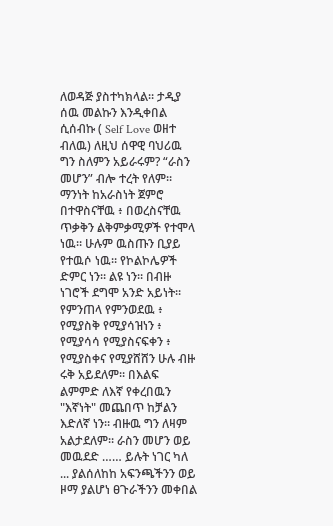ለወዳጅ ያስተካክላል። ታዲያ ሰዉ መልኩን እንዲቀበል ሲሰብኩ ( Self Love ወዘተ ብለዉ) ለዚህ ሰዋዊ ባህሪዉ ግን ስለምን አይራሩም? “ራስን መሆን” ብሎ ተረት የለም። ማንነት ከአራስነት ጀምሮ በተዋስናቸዉ ፥ በወረስናቸዉ ጥቃቅን ልቅምቃሚዎች የተሞላ ነዉ። ሁሉም ዉስጡን ቢያይ የተዉሶ ነዉ። የኮልኮሌዎች ድምር ነን። ልዩ ነን። በብዙ ነገሮች ደግሞ አንድ አይነት። የምንጠላ የምንወደዉ ፥ የሚያስቅ የሚያሳዝነን ፥ የሚያሳሳ የሚያስናፍቀን ፥ የሚያስቀና የሚያሸሸን ሁሉ ብዙ ሩቅ አይደለም። በእልፍ ልምምድ ለእኛ የቀረበዉን "እኛነት" መጨበጥ ከቻልን እድለኛ ነን። ብዙዉ ግን ለዛም አልታደለም። ራስን መሆን ወይ መዉደድ …… ይሉት ነገር ካለ ... ያልሰለከከ አፍንጫችንን ወይ ዞማ ያልሆነ ፀጉራችንን መቀበል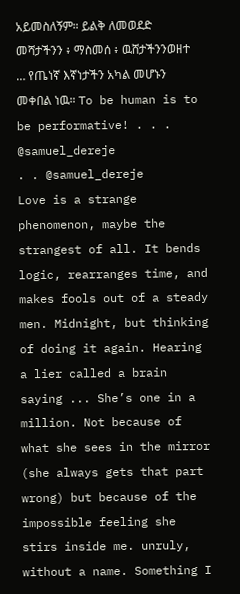አይመስለኝም። ይልቅ ለመወደድ መሻታችንን ፥ ማስመሰ ፥ ዉሸታችንንወዘተ … የጤነኛ እኛነታችን አካል መሆኑን መቀበል ነዉ። To be human is to be performative! . . . @samuel_dereje
. . @samuel_dereje
Love is a strange phenomenon, maybe the strangest of all. It bends logic, rearranges time, and makes fools out of a steady men. Midnight, but thinking of doing it again. Hearing a lier called a brain saying ... She’s one in a million. Not because of what she sees in the mirror (she always gets that part wrong) but because of the impossible feeling she stirs inside me. unruly, without a name. Something I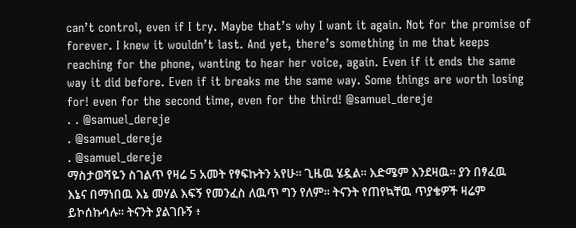can’t control, even if I try. Maybe that’s why I want it again. Not for the promise of forever. I knew it wouldn’t last. And yet, there’s something in me that keeps reaching for the phone, wanting to hear her voice, again. Even if it ends the same way it did before. Even if it breaks me the same way. Some things are worth losing for! even for the second time, even for the third! @samuel_dereje
. . @samuel_dereje
. @samuel_dereje
. @samuel_dereje
ማስታወሻዬን ስገልጥ የዛሬ 5 አመት የፃፍኩትን አየሁ። ጊዜዉ ሄዷል። እድሜም እንደዛዉ። ያን በፃፈዉ እኔና በማነበዉ እኔ መሃል እፍኝ የመንፈስ ለዉጥ ግን የለም። ትናንት የጠየኳቸዉ ጥያቄዎች ዛሬም ይኮሰኩሳሉ። ትናንት ያልገቡኝ ፥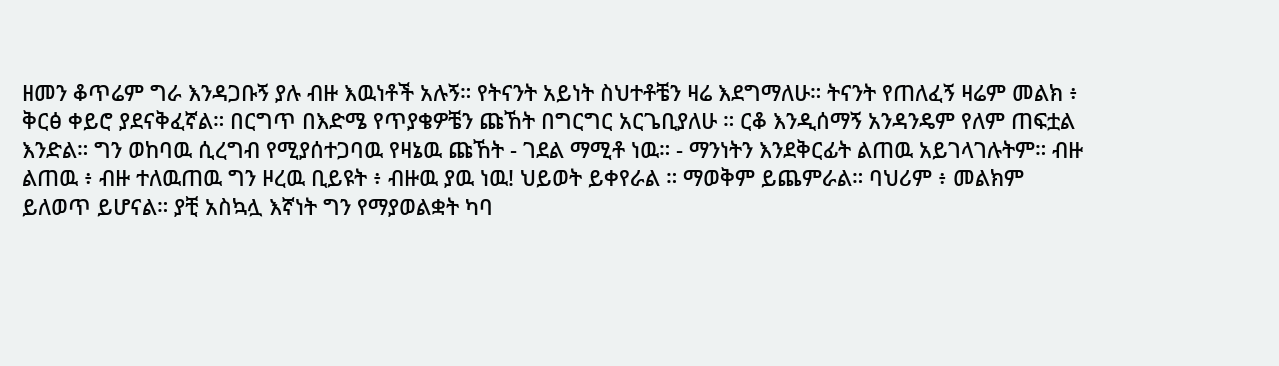ዘመን ቆጥሬም ግራ እንዳጋቡኝ ያሉ ብዙ እዉነቶች አሉኝ። የትናንት አይነት ስህተቶቼን ዛሬ እደግማለሁ። ትናንት የጠለፈኝ ዛሬም መልክ ፥ ቅርፅ ቀይሮ ያደናቅፈኛል። በርግጥ በእድሜ የጥያቄዎቼን ጩኸት በግርግር አርጌቢያለሁ ። ርቆ እንዲሰማኝ አንዳንዴም የለም ጠፍቷል እንድል። ግን ወከባዉ ሲረግብ የሚያሰተጋባዉ የዛኔዉ ጩኸት - ገደል ማሚቶ ነዉ። - ማንነትን እንደቅርፊት ልጠዉ አይገላገሉትም። ብዙ ልጠዉ ፥ ብዙ ተለዉጠዉ ግን ዞረዉ ቢይዩት ፥ ብዙዉ ያዉ ነዉ! ህይወት ይቀየራል ። ማወቅም ይጨምራል። ባህሪም ፥ መልክም ይለወጥ ይሆናል። ያቺ አስኳሏ እኛነት ግን የማያወልቋት ካባ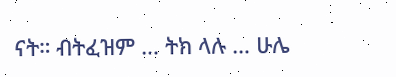ናት። ብትፈዝም … ትክ ላሉ … ሁሌ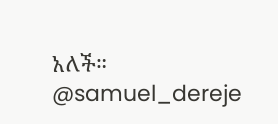አለች። @samuel_dereje